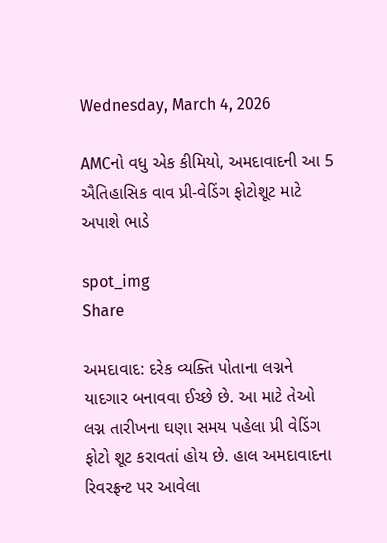Wednesday, March 4, 2026

AMCનો વધુ એક કીમિયો, અમદાવાદની આ 5 ઐતિહાસિક વાવ પ્રી-વેડિંગ ફોટોશૂટ માટે અપાશે ભાડે

spot_img
Share

અમદાવાદ: દરેક વ્યક્તિ પોતાના લગ્નને યાદગાર બનાવવા ઈચ્છે છે. આ માટે તેઓ લગ્ન તારીખના ઘણા સમય પહેલા પ્રી વેડિંગ ફોટો શૂટ કરાવતાં હોય છે. હાલ અમદાવાદના રિવરફ્રન્ટ પર આવેલા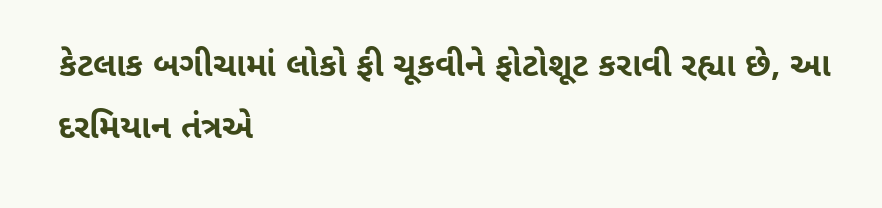કેટલાક બગીચામાં લોકો ફી ચૂકવીને ફોટોશૂટ કરાવી રહ્યા છે, આ દરમિયાન તંત્રએ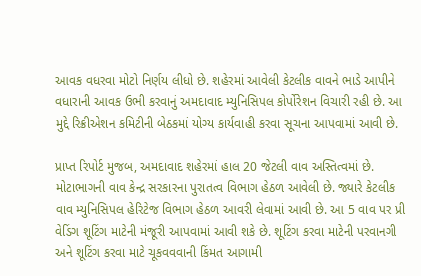આવક વધરવા મોટો નિર્ણય લીધો છે. શહેરમાં આવેલી કેટલીક વાવને ભાડે આપીને વધારાની આવક ઉભી કરવાનું અમદાવાદ મ્યુનિસિપલ કોર્પોરેશન વિચારી રહી છે. આ મુદ્દે રિક્રીએશન કમિટીની બેઠકમાં યોગ્ય કાર્યવાહી કરવા સૂચના આપવામાં આવી છે.

પ્રાપ્ત રિપોર્ટ મુજબ, અમદાવાદ શહેરમાં હાલ 20 જેટલી વાવ અસ્તિત્વમાં છે. મોટાભાગની વાવ કેન્દ્ર સરકારના પુરાતત્વ વિભાગ હેઠળ આવેલી છે. જ્યારે કેટલીક વાવ મ્યુનિસિપલ હેરિટેજ વિભાગ હેઠળ આવરી લેવામાં આવી છે. આ 5 વાવ પર પ્રી વેડિંગ શૂટિંગ માટેની મંજૂરી આપવામાં આવી શકે છે. શૂટિંગ કરવા માટેની પરવાનગી અને શૂટિંગ કરવા માટે ચૂકવવવાની કિંમત આગામી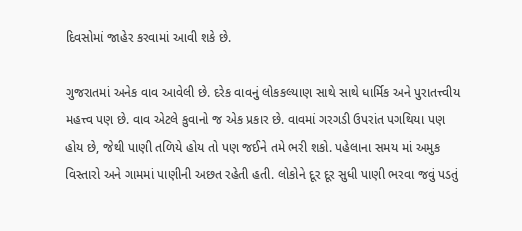દિવસોમાં જાહેર કરવામાં આવી શકે છે.

ગુજરાતમાં અનેક વાવ આવેલી છે. દરેક વાવનું લોકકલ્યાણ સાથે સાથે ધાર્મિક અને પુરાતત્ત્વીય મહત્ત્વ પણ છે. વાવ એટલે કુવાનો જ એક પ્રકાર છે. વાવમાં ગરગડી ઉપરાંત પગથિયા પણ હોય છે, જેથી પાણી તળિયે હોય તો પણ જઈને તમે ભરી શકો. પહેલાના સમય માં અમુક વિસ્તારો અને ગામમાં પાણીની અછત રહેતી હતી. લોકોને દૂર દૂર સુધી પાણી ભરવા જવું પડતું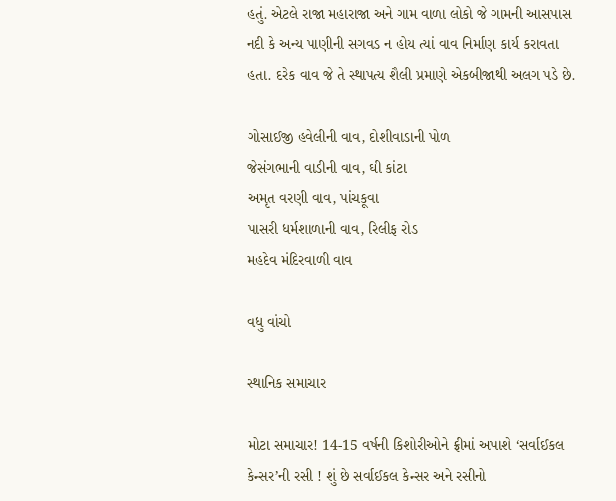હતું. એટલે રાજા મહારાજા અને ગામ વાળા લોકો જે ગામની આસપાસ નદી કે અન્ય પાણીની સગવડ ન હોય ત્યાં વાવ નિર્માણ કાર્ય કરાવતા હતા. દરેક વાવ જે તે સ્થાપત્ય શૈલી પ્રમાણે એકબીજાથી અલગ પડે છે.

ગોસાઈજી હવેલીની વાવ, દોશીવાડાની પોળ
જેસંગભાની વાડીની વાવ, ઘી કાંટા
અમૃત વરણી વાવ, પાંચકૂવા
પાસરી ધર્મશાળાની વાવ, રિલીફ રોડ
મહદેવ મંદિરવાળી વાવ

વધુ વાંચો

સ્થાનિક સમાચાર

મોટા સમાચાર! 14-15 વર્ષની કિશોરીઓને ફ્રીમાં અપાશે ‘સર્વાઈકલ કેન્સર’ની રસી ! શું છે સર્વાઈકલ કેન્સર અને રસીનો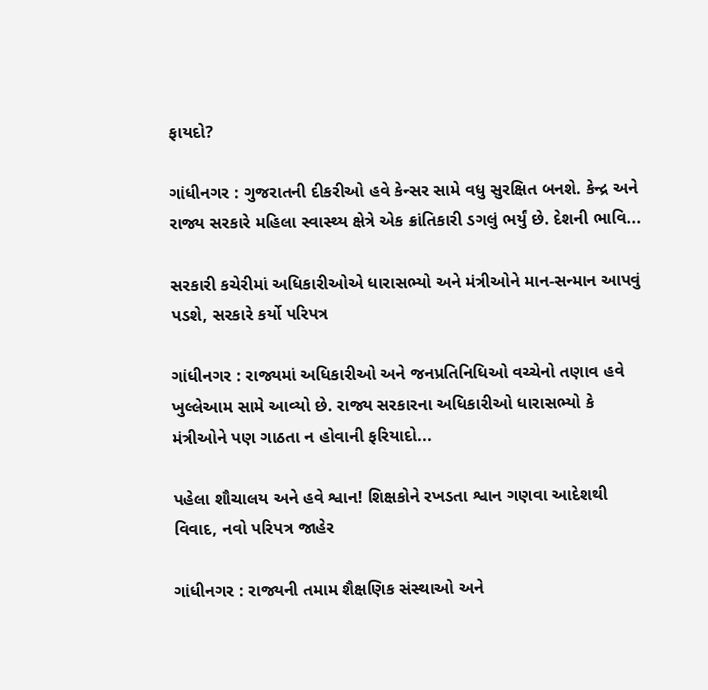ફાયદો?

ગાંધીનગર : ગુજરાતની દીકરીઓ હવે કેન્સર સામે વધુ સુરક્ષિત બનશે. કેન્દ્ર અને રાજ્ય સરકારે મહિલા સ્વાસ્થ્ય ક્ષેત્રે એક ક્રાંતિકારી ડગલું ભર્યું છે. દેશની ભાવિ...

સરકારી કચેરીમાં અધિકારીઓએ ધારાસભ્યો અને મંત્રીઓને માન-સન્માન આપવું પડશે, સરકારે કર્યો પરિપત્ર

ગાંધીનગર : રાજ્યમાં અધિકારીઓ અને જનપ્રતિનિધિઓ વચ્ચેનો તણાવ હવે ખુલ્લેઆમ સામે આવ્યો છે. રાજ્ય સરકારના અધિકારીઓ ધારાસભ્યો કે મંત્રીઓને પણ ગાઠતા ન હોવાની ફરિયાદો...

પહેલા શૌચાલય અને હવે શ્વાન! શિક્ષકોને રખડતા શ્વાન ગણવા આદેશથી વિવાદ, નવો પરિપત્ર જાહેર

ગાંધીનગર : રાજ્યની તમામ શૈક્ષણિક સંસ્થાઓ અને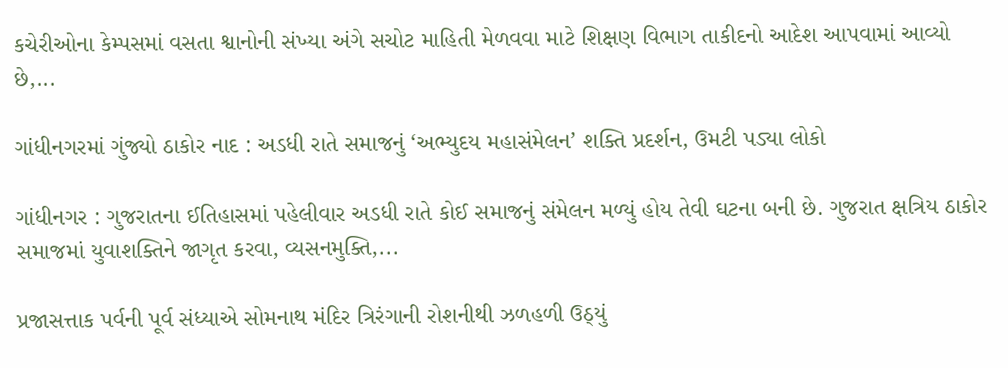કચેરીઓના કેમ્પસમાં વસતા શ્વાનોની સંખ્યા અંગે સચોટ માહિતી મેળવવા માટે શિક્ષણ વિભાગ તાકીદનો આદેશ આપવામાં આવ્યો છે,...

ગાંધીનગરમાં ગુંજ્યો ઠાકોર નાદ : અડધી રાતે સમાજનું ‘અભ્યુદય મહાસંમેલન’ શક્તિ પ્રદર્શન, ઉમટી પડ્યા લોકો

ગાંધીનગર : ગુજરાતના ઈતિહાસમાં પહેલીવાર અડધી રાતે કોઈ સમાજનું સંમેલન મળ્યું હોય તેવી ઘટના બની છે. ગુજરાત ક્ષત્રિય ઠાકોર સમાજમાં યુવાશક્તિને જાગૃત કરવા, વ્યસનમુક્તિ,...

પ્રજાસત્તાક પર્વની પૂર્વ સંધ્યાએ સોમનાથ મંદિર ત્રિરંગાની રોશનીથી ઝળહળી ઉઠ્યું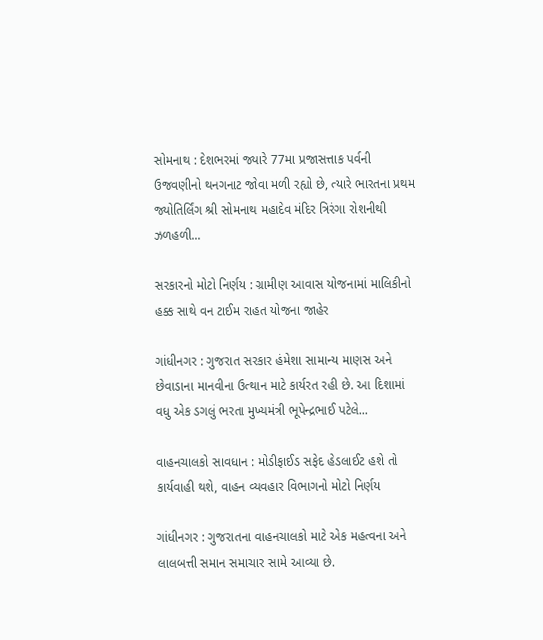સોમનાથ : દેશભરમાં જ્યારે 77મા પ્રજાસત્તાક પર્વની ઉજવણીનો થનગનાટ જોવા મળી રહ્યો છે, ત્યારે ભારતના પ્રથમ જ્યોતિર્લિંગ શ્રી સોમનાથ મહાદેવ મંદિર ત્રિરંગા રોશનીથી ઝળહળી...

સરકારનો મોટો નિર્ણય : ગ્રામીણ આવાસ યોજનામાં માલિકીનો હક્ક સાથે વન ટાઈમ રાહત યોજના જાહેર

ગાંધીનગર : ગુજરાત સરકાર હંમેશા સામાન્ય માણસ અને છેવાડાના માનવીના ઉત્થાન માટે કાર્યરત રહી છે. આ દિશામાં વધુ એક ડગલું ભરતા મુખ્યમંત્રી ભૂપેન્દ્રભાઈ પટેલે...

વાહનચાલકો સાવધાન : મોડીફાઈડ સફેદ હેડલાઈટ હશે તો કાર્યવાહી થશે, વાહન વ્યવહાર વિભાગનો મોટો નિર્ણય

ગાંધીનગર : ગુજરાતના વાહનચાલકો માટે એક મહત્વના અને લાલબત્તી સમાન સમાચાર સામે આવ્યા છે.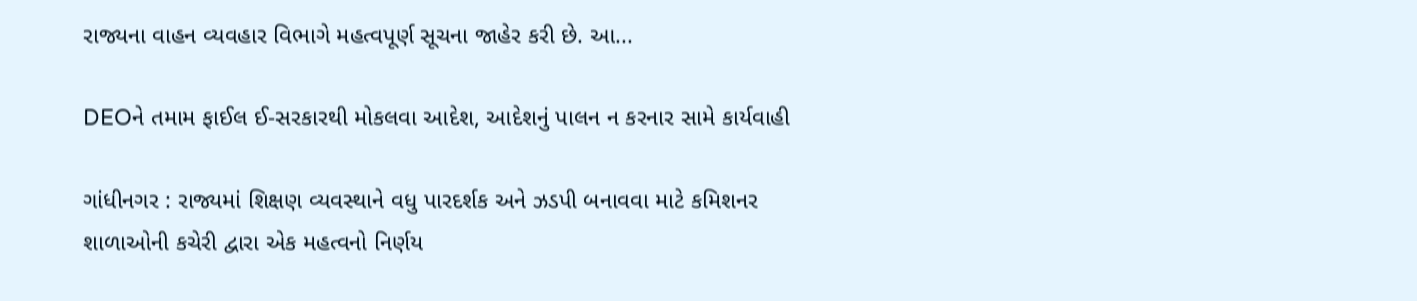રાજ્યના વાહન વ્યવહાર વિભાગે મહત્વપૂર્ણ સૂચના જાહેર કરી છે. આ...

DEOને તમામ ફાઈલ ઈ-સરકારથી મોકલવા આદેશ, આદેશનું પાલન ન કરનાર સામે કાર્યવાહી

ગાંધીનગર : રાજ્યમાં શિક્ષણ વ્યવસ્થાને વધુ પારદર્શક અને ઝડપી બનાવવા માટે કમિશનર શાળાઓની કચેરી દ્વારા એક મહત્વનો નિર્ણય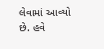લેવામાં આવ્યો છે. હવે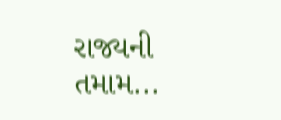રાજ્યની તમામ...